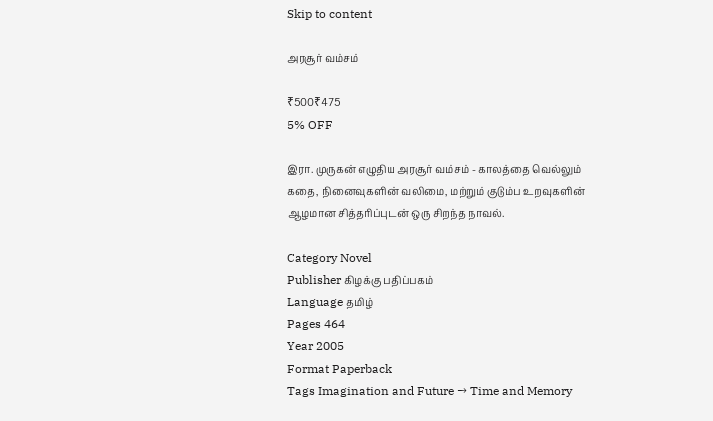Skip to content

அரசூர் வம்சம்

₹500₹475
5% OFF

இரா. முருகன் எழுதிய அரசூர் வம்சம் - காலத்தை வெல்லும் கதை, நினைவுகளின் வலிமை, மற்றும் குடும்ப உறவுகளின் ஆழமான சித்தரிப்புடன் ஒரு சிறந்த நாவல்.

Category Novel
Publisher கிழக்கு பதிப்பகம்
Language தமிழ்
Pages 464
Year 2005
Format Paperback
Tags Imagination and Future → Time and Memory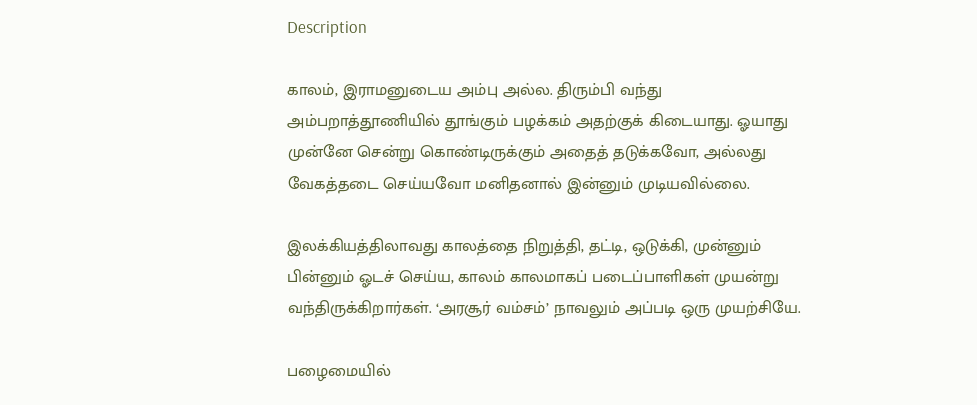Description

காலம், இராமனுடைய அம்பு அல்ல. திரும்பி வந்து அம்பறாத்தூணியில் தூங்கும் பழக்கம் அதற்குக் கிடையாது. ஓயாது முன்னே சென்று கொண்டிருக்கும் அதைத் தடுக்கவோ, அல்லது வேகத்தடை செய்யவோ மனிதனால் இன்னும் முடியவில்லை.

இலக்கியத்திலாவது காலத்தை நிறுத்தி, தட்டி, ஒடுக்கி, முன்னும் பின்னும் ஓடச் செய்ய, காலம் காலமாகப் படைப்பாளிகள் முயன்று வந்திருக்கிறார்கள். ‘அரசூர் வம்சம்’ நாவலும் அப்படி ஒரு முயற்சியே.

பழைமையில்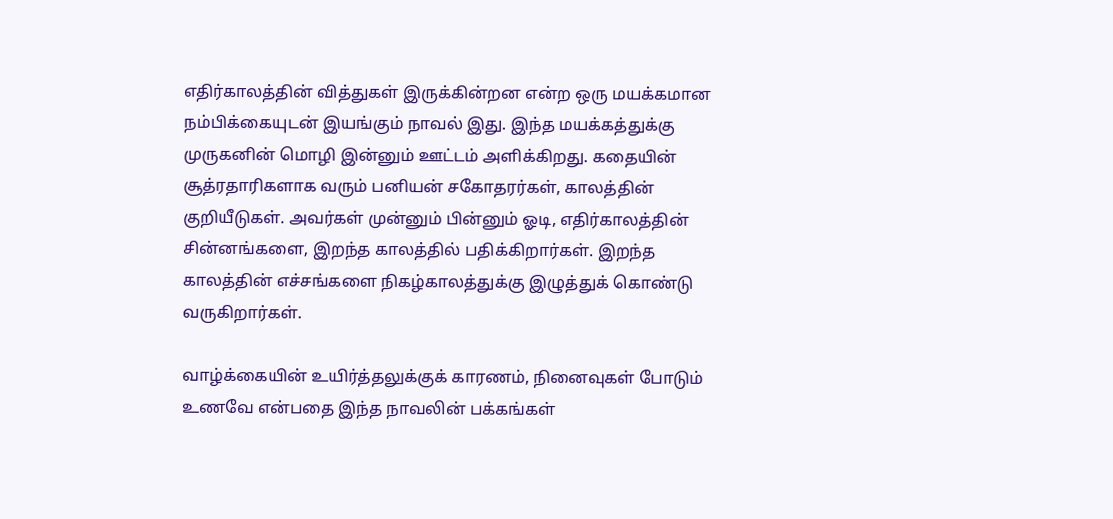எதிர்காலத்தின் வித்துகள் இருக்கின்றன என்ற ஒரு மயக்கமான நம்பிக்கையுடன் இயங்கும் நாவல் இது. இந்த மயக்கத்துக்கு முருகனின் மொழி இன்னும் ஊட்டம் அளிக்கிறது. கதையின் சூத்ரதாரிகளாக வரும் பனியன் சகோதரர்கள், காலத்தின் குறியீடுகள். அவர்கள் முன்னும் பின்னும் ஓடி, எதிர்காலத்தின் சின்னங்களை, இறந்த காலத்தில் பதிக்கிறார்கள். இறந்த காலத்தின் எச்சங்களை நிகழ்காலத்துக்கு இழுத்துக் கொண்டு வருகிறார்கள்.

வாழ்க்கையின் உயிர்த்தலுக்குக் காரணம், நினைவுகள் போடும் உணவே என்பதை இந்த நாவலின் பக்கங்கள்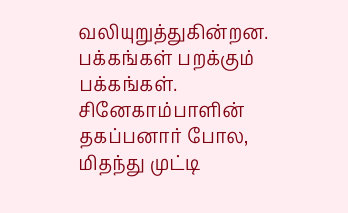வலியுறுத்துகின்றன. பக்கங்கள் பறக்கும் பக்கங்கள். சினேகாம்பாளின் தகப்பனார் போல, மிதந்து முட்டி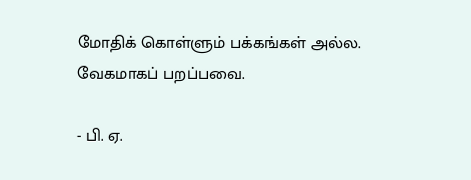மோதிக் கொள்ளும் பக்கங்கள் அல்ல. வேகமாகப் பறப்பவை.

- பி. ஏ.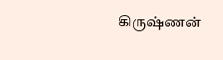கிருஷ்ணன்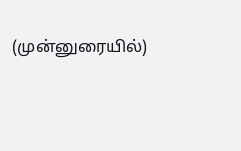(முன்னுரையில்)